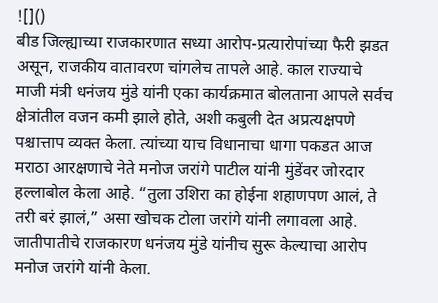![]()
बीड जिल्ह्याच्या राजकारणात सध्या आरोप-प्रत्यारोपांच्या फैरी झडत असून, राजकीय वातावरण चांगलेच तापले आहे. काल राज्याचे माजी मंत्री धनंजय मुंडे यांनी एका कार्यक्रमात बोलताना आपले सर्वच क्षेत्रांतील वजन कमी झाले होते, अशी कबुली देत अप्रत्यक्षपणे पश्चात्ताप व्यक्त केला. त्यांच्या याच विधानाचा धागा पकडत आज मराठा आरक्षणाचे नेते मनोज जरांगे पाटील यांनी मुंडेंवर जोरदार हल्लाबोल केला आहे. “तुला उशिरा का होईना शहाणपण आलं, ते तरी बरं झालं,” असा खोचक टोला जरांगे यांनी लगावला आहे. जातीपातीचे राजकारण धनंजय मुंडे यांनीच सुरू केल्याचा आरोप मनोज जरांगे यांनी केला.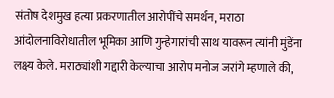संतोष देशमुख हत्या प्रकरणातील आरोपींचे समर्थन, मराठा आंदोलनाविरोधातील भूमिका आणि गुन्हेगारांची साथ यावरून त्यांनी मुंडेंना लक्ष्य केले. मराठ्यांशी गद्दारी केल्याचा आरोप मनोज जरांगे म्हणाले की,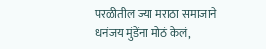परळीतील ज्या मराठा समाजाने धनंजय मुंडेंना मोठं केलं,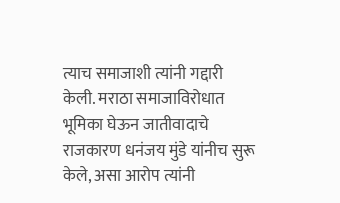त्याच समाजाशी त्यांनी गद्दारी केली. मराठा समाजाविरोधात भूमिका घेऊन जातीवादाचे राजकारण धनंजय मुंडे यांनीच सुरू केले, असा आरोप त्यांनी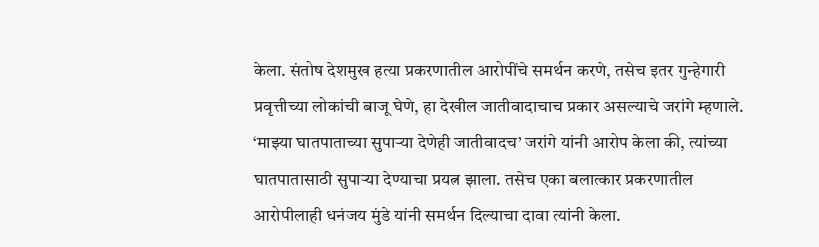केला. संतोष देशमुख हत्या प्रकरणातील आरोपींचे समर्थन करणे, तसेच इतर गुन्हेगारी प्रवृत्तीच्या लोकांची बाजू घेणे, हा देखील जातीवादाचाच प्रकार असल्याचे जरांगे म्हणाले. ‘माझ्या घातपाताच्या सुपाऱ्या देणेही जातीवादच’ जरांगे यांनी आरोप केला की, त्यांच्या घातपातासाठी सुपाऱ्या देण्याचा प्रयत्न झाला. तसेच एका बलात्कार प्रकरणातील आरोपीलाही धनंजय मुंडे यांनी समर्थन दिल्याचा दावा त्यांनी केला.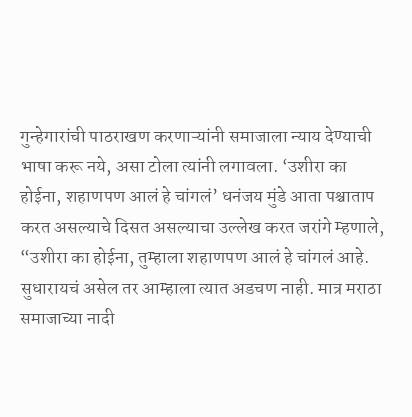गुन्हेगारांची पाठराखण करणाऱ्यांनी समाजाला न्याय देण्याची भाषा करू नये, असा टोला त्यांनी लगावला. ‘उशीरा का होईना, शहाणपण आलं हे चांगलं’ धनंजय मुंडे आता पश्चाताप करत असल्याचे दिसत असल्याचा उल्लेख करत जरांगे म्हणाले, “उशीरा का होईना, तुम्हाला शहाणपण आलं हे चांगलं आहे. सुधारायचं असेल तर आम्हाला त्यात अडचण नाही. मात्र मराठा समाजाच्या नादी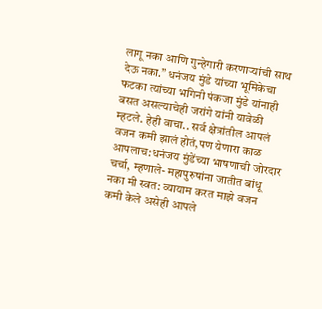लागू नका आणि गुन्हेगारी करणाऱ्यांची साथ देऊ नका.” धनंजय मुंडे यांच्या भूमिकेचा फटका त्यांच्या भगिनी पंकजा मुंडे यांनाही बसत असल्याचेही जरांगे यांनी यावेळी म्हटले. हेही वाचा.. सर्व क्षेत्रांतील आपलं वजन कमी झालं होतं,पण येणारा काळ आपलाच:धनंजय मुंडेंच्या भाषणाची जोरदार चर्चा, म्हणाले- महापुरुषांना जातीत बांधू नका मी स्वत: व्यायाम करत माझे वजन कमी केले असेही आपले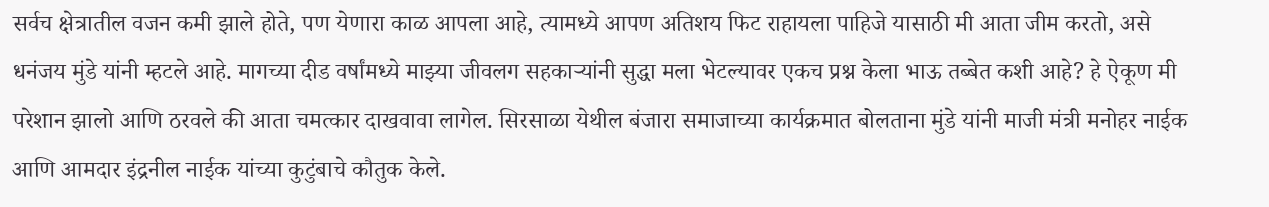सर्वच क्षेत्रातील वजन कमी झाले होते, पण येणारा काळ आपला आहे, त्यामध्ये आपण अतिशय फिट राहायला पाहिजे यासाठी मी आता जीम करतो, असे धनंजय मुंडे यांनी म्हटले आहे. मागच्या दीड वर्षांमध्ये माझ्या जीवलग सहकाऱ्यांनी सुद्धा मला भेटल्यावर एकच प्रश्न केला भाऊ तब्बेत कशी आहे? हे ऐकूण मी परेशान झालो आणि ठरवले की आता चमत्कार दाखवावा लागेल. सिरसाळा येथील बंजारा समाजाच्या कार्यक्रमात बोलताना मुंडे यांनी माजी मंत्री मनोहर नाईक आणि आमदार इंद्रनील नाईक यांच्या कुटुंबाचे कौतुक केले.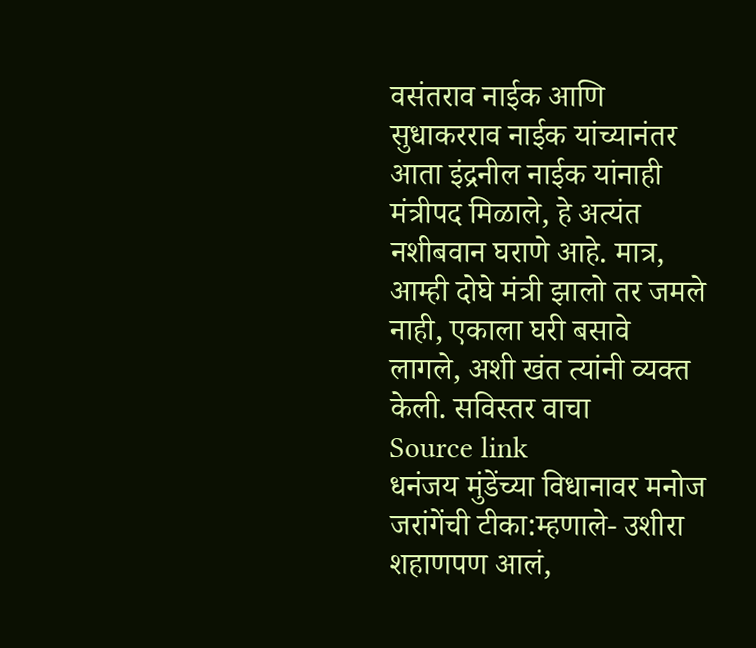वसंतराव नाईक आणि सुधाकरराव नाईक यांच्यानंतर आता इंद्रनील नाईक यांनाही मंत्रीपद मिळाले, हे अत्यंत नशीबवान घराणे आहे. मात्र, आम्ही दोघे मंत्री झालो तर जमले नाही, एकाला घरी बसावे लागले, अशी खंत त्यांनी व्यक्त केली. सविस्तर वाचा
Source link
धनंजय मुंडेंच्या विधानावर मनोज जरांगेंची टीका:म्हणाले- उशीरा शहाणपण आलं,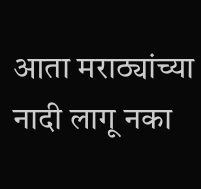आता मराठ्यांच्या नादी लागू नका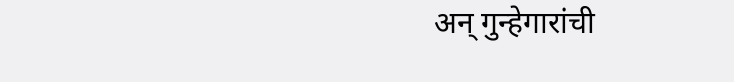अन् गुन्हेगारांची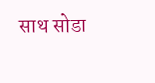साथ सोडा